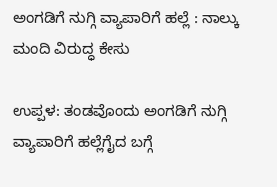ಅಂಗಡಿಗೆ ನುಗ್ಗಿ ವ್ಯಾಪಾರಿಗೆ ಹಲ್ಲೆ : ನಾಲ್ಕು ಮಂದಿ ವಿರುದ್ಧ ಕೇಸು

ಉಪ್ಪಳ: ತಂಡವೊಂದು ಅಂಗಡಿಗೆ ನುಗ್ಗಿ ವ್ಯಾಪಾರಿಗೆ ಹಲ್ಲೆಗೈದ ಬಗ್ಗೆ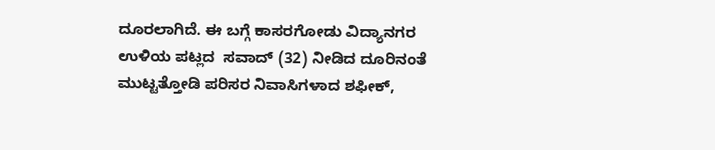ದೂರಲಾಗಿದೆ. ಈ ಬಗ್ಗೆ ಕಾಸರಗೋಡು ವಿದ್ಯಾನಗರ ಉಳಿಯ ಪಟ್ಲದ  ಸವಾದ್ (32) ನೀಡಿದ ದೂರಿನಂತೆ ಮುಟ್ಟತ್ತೋಡಿ ಪರಿಸರ ನಿವಾಸಿಗಳಾದ ಶಫೀಕ್,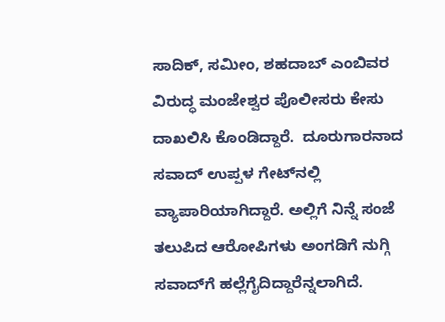ಸಾದಿಕ್, ಸಮೀಂ, ಶಹದಾಬ್ ಎಂಬಿವರ ವಿರುದ್ಧ ಮಂಜೇಶ್ವರ ಪೊಲೀಸರು ಕೇಸು ದಾಖಲಿಸಿ ಕೊಂಡಿದ್ದಾರೆ.  ದೂರುಗಾರನಾದ ಸವಾದ್ ಉಪ್ಪಳ ಗೇಟ್‌ನಲ್ಲಿ ವ್ಯಾಪಾರಿಯಾಗಿದ್ದಾರೆ. ಅಲ್ಲಿಗೆ ನಿನ್ನೆ ಸಂಜೆ ತಲುಪಿದ ಆರೋಪಿಗಳು ಅಂಗಡಿಗೆ ನುಗ್ಗಿ ಸವಾದ್‌ಗೆ ಹಲ್ಲೆಗೈದಿದ್ದಾರೆನ್ನಲಾಗಿದೆ.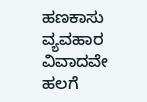ಹಣಕಾಸು ವ್ಯವಹಾರ ವಿವಾದವೇ ಹಲಗೆ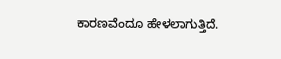ಕಾರಣವೆಂದೂ ಹೇಳಲಾಗುತ್ತಿದೆ.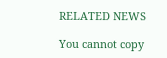RELATED NEWS

You cannot copy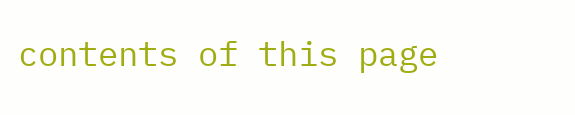contents of this page